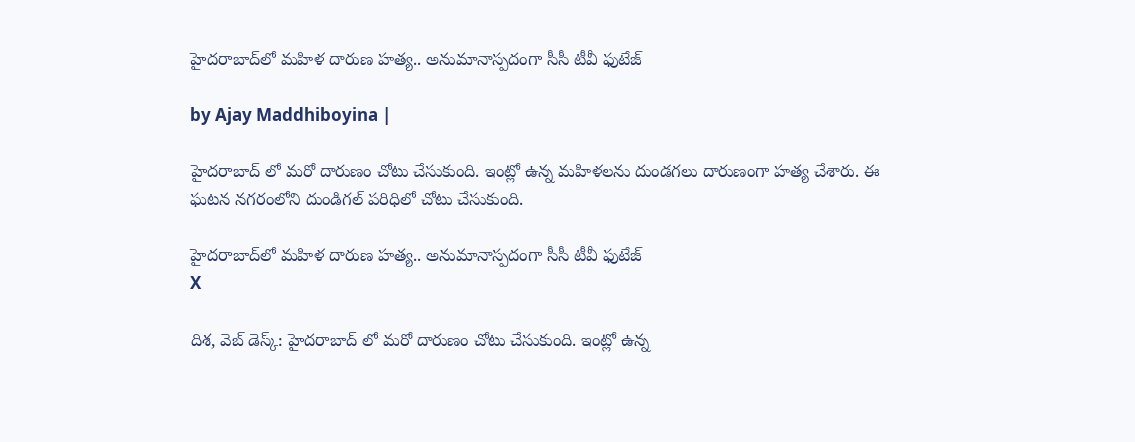హైదరాబాద్‌లో మహిళ దారుణ హత్య.. అనుమానాస్పదంగా సీసీ టీవీ ఫుటేజ్

by Ajay Maddhiboyina |

హైద‌రాబాద్ లో మ‌రో దారుణం చోటు చేసుకుంది. ఇంట్లో ఉన్న మ‌హిళ‌ల‌ను దుండ‌గ‌లు దారుణంగా హ‌త్య చేశారు. ఈ ఘ‌ట‌న న‌గ‌రంలోని దుండిగ‌ల్ ప‌రిధిలో చోటు చేసుకుంది.

హైదరాబాద్‌లో మహిళ దారుణ హత్య.. అనుమానాస్పదంగా సీసీ టీవీ ఫుటేజ్
X

దిశ, వెబ్ డెస్క్: హైద‌రాబాద్ లో మ‌రో దారుణం చోటు చేసుకుంది. ఇంట్లో ఉన్న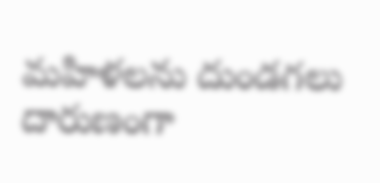మ‌హిళ‌ల‌ను దుండ‌గ‌లు దారుణంగా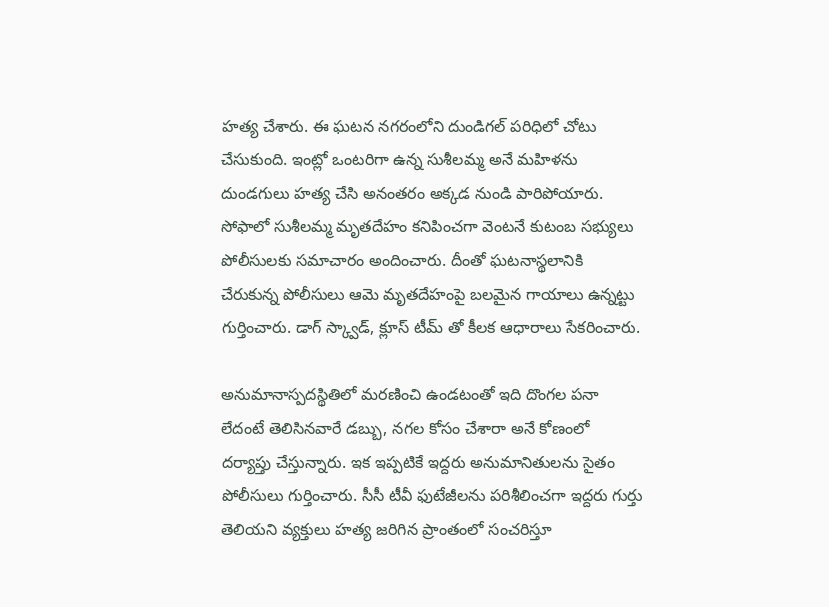హ‌త్య చేశారు. ఈ ఘ‌ట‌న న‌గ‌రంలోని దుండిగ‌ల్ ప‌రిధిలో చోటు చేసుకుంది. ఇంట్లో ఒంట‌రిగా ఉన్న సుశీల‌మ్మ అనే మ‌హిళ‌ను దుండ‌గులు హ‌త్య చేసి అనంత‌రం అక్క‌డ నుండి పారిపోయారు. సోఫాలో సుశీల‌మ్మ మృత‌దేహం క‌నిపించ‌గా వెంట‌నే కుటంబ స‌భ్యులు పోలీసులకు స‌మాచారం అందించారు. దీంతో ఘ‌ట‌నాస్థ‌లానికి చేరుకున్న పోలీసులు ఆమె మృత‌దేహంపై బ‌ల‌మైన గాయాలు ఉన్న‌ట్టు గుర్తించారు. డాగ్ స్క్వాడ్, క్లూస్ టీమ్ తో కీల‌క ఆధారాలు సేక‌రించారు.

అనుమానాస్ప‌దస్థితిలో మ‌ర‌ణించి ఉండ‌టంతో ఇది దొంగ‌ల పనా లేదంటే తెలిసిన‌వారే డబ్బు, న‌గ‌ల కోసం చేశారా అనే కోణంలో ద‌ర్యాప్తు చేస్తున్నారు. ఇక ఇప్ప‌టికే ఇద్ద‌రు అనుమానితుల‌ను సైతం పోలీసులు గుర్తించారు. సీసీ టీవీ ఫుటేజీల‌ను ప‌రిశీలించ‌గా ఇద్ద‌రు గుర్తు తెలియ‌ని వ్య‌క్తులు హ‌త్య జరిగిన ప్రాంతంలో సంచ‌రిస్తూ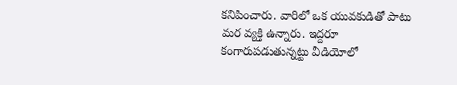క‌నిపించారు. వారిలో ఒక యువ‌కుడితో పాటు మ‌ర వ్య‌క్తి ఉన్నారు. ఇద్ద‌రూ కంగారుప‌డుతున్న‌ట్టు వీడియోలో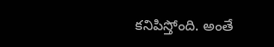క‌నిపిస్తోంది. అంతే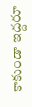కాకుండా ఇద్ద‌రూ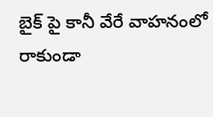బైక్ పై కానీ వేరే వాహ‌నంలో రాకుండా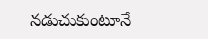న‌డుచుకుంటూనే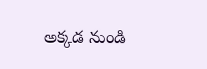అక్క‌డ నుండి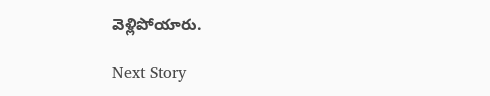వెళ్లిపోయారు.

Next Story